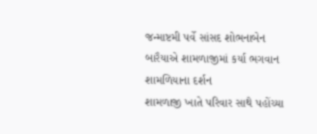જન્માષ્ટમી પર્વે સાંસદ શોભનાબેન બારૈયાએ શામળાજીમાં કર્યા ભગવાન શામળિયાના દર્શન
શામળાજી ખાતે પરિવાર સાથે પહોંચ્યા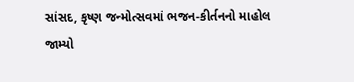સાંસદ, કૃષ્ણ જન્મોત્સવમાં ભજન-કીર્તનનો માહોલ જામ્યો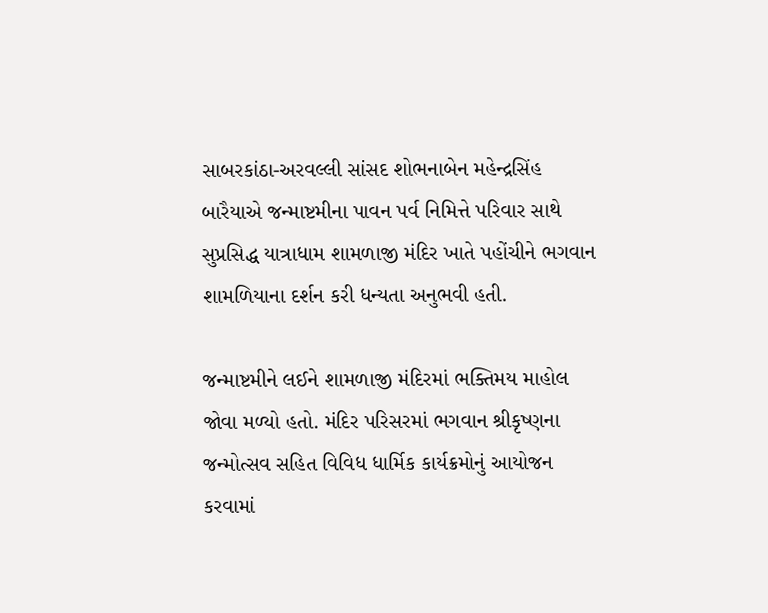સાબરકાંઠા-અરવલ્લી સાંસદ શોભનાબેન મહેન્દ્રસિંહ બારૈયાએ જન્માષ્ટમીના પાવન પર્વ નિમિત્તે પરિવાર સાથે સુપ્રસિદ્ધ યાત્રાધામ શામળાજી મંદિર ખાતે પહોંચીને ભગવાન શામળિયાના દર્શન કરી ધન્યતા અનુભવી હતી.

જન્માષ્ટમીને લઈને શામળાજી મંદિરમાં ભક્તિમય માહોલ જોવા મળ્યો હતો. મંદિર પરિસરમાં ભગવાન શ્રીકૃષ્ણના જન્મોત્સવ સહિત વિવિધ ધાર્મિક કાર્યક્રમોનું આયોજન કરવામાં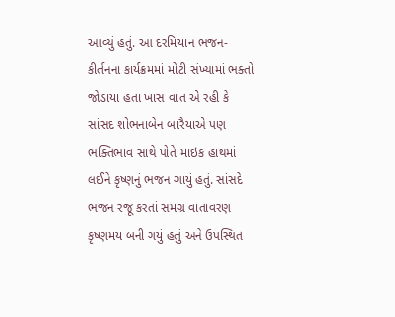આવ્યું હતું. આ દરમિયાન ભજન-કીર્તનના કાર્યક્રમમાં મોટી સંખ્યામાં ભક્તો જોડાયા હતા ખાસ વાત એ રહી કે સાંસદ શોભનાબેન બારૈયાએ પણ ભક્તિભાવ સાથે પોતે માઇક હાથમાં લઈને કૃષ્ણનું ભજન ગાયું હતું. સાંસદે ભજન રજૂ કરતાં સમગ્ર વાતાવરણ કૃષ્ણમય બની ગયું હતું અને ઉપસ્થિત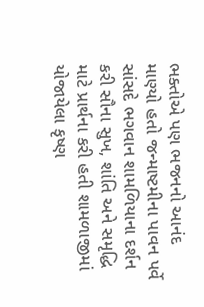ભક્તોએ પણ ભજનનો આનંદ માણ્યો હતો જન્માષ્ટમીના પાવન પર્વે સાંસદે ભગવાન શામળિયાના દર્શન કરી સૌના સુખ, શાંતિ અને સમૃદ્ધિ માટે પ્રાર્થના કરી હતી શામળાજીમાં યોજાયેલા કૃષ્ણ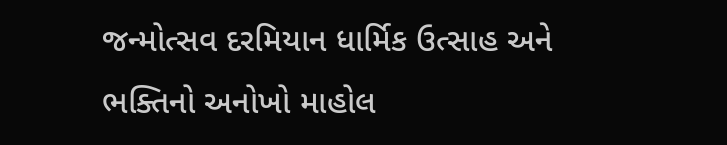જન્મોત્સવ દરમિયાન ધાર્મિક ઉત્સાહ અને ભક્તિનો અનોખો માહોલ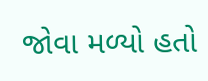જોવા મળ્યો હતો